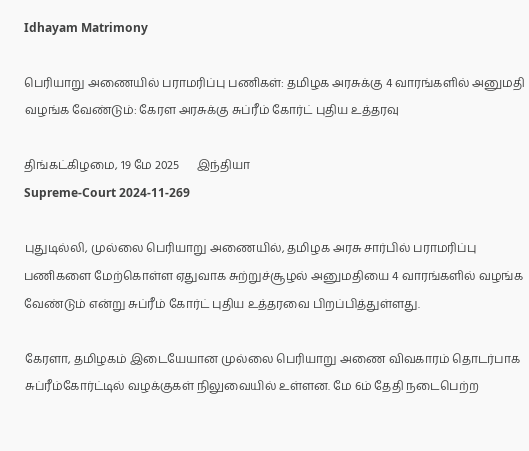Idhayam Matrimony

பெரியாறு அணையில் பராமரிப்பு பணிகள்: தமிழக அரசுக்கு 4 வாரங்களில் அனுமதி வழங்க வேண்டும்: கேரள அரசுக்கு சுப்ரீம் கோர்ட் புதிய உத்தரவு

திங்கட்கிழமை, 19 மே 2025      இந்தியா
Supreme-Court 2024-11-269

புதுடில்லி, முல்லை பெரியாறு அணையில், தமிழக அரசு சார்பில் பராமரிப்பு பணிகளை மேற்கொள்ள ஏதுவாக சுற்றுச்சூழல் அனுமதியை 4 வாரங்களில் வழங்க வேண்டும் என்று சுப்ரீம் கோர்ட் புதிய உத்தரவை பிறப்பித்துள்ளது.

கேரளா, தமிழகம் இடையேயான முல்லை பெரியாறு அணை விவகாரம் தொடர்பாக சுப்ரீம்கோர்ட்டில் வழக்குகள் நிலுவையில் உள்ளன. மே 6ம் தேதி நடைபெற்ற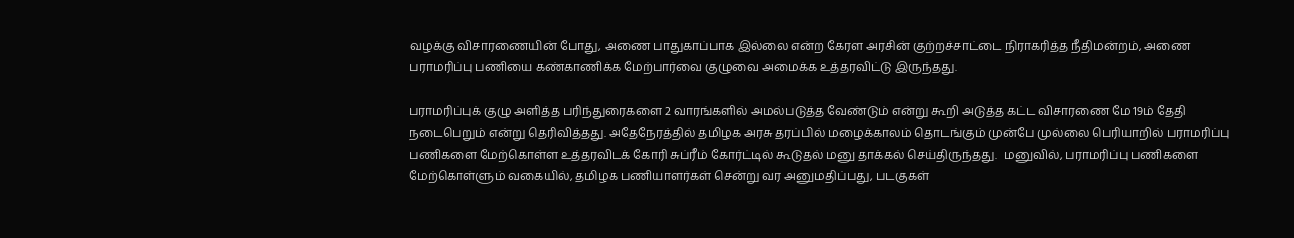வழக்கு விசாரணையின் போது, அணை பாதுகாப்பாக இல்லை என்ற கேரள அரசின் குற்றச்சாட்டை நிராகரித்த நீதிமன்றம், அணை பராமரிப்பு பணியை கண்காணிக்க மேற்பார்வை குழுவை அமைக்க உத்தரவிட்டு இருந்தது.

பராமரிப்புக் குழு அளித்த பரிந்துரைகளை 2 வாரங்களில் அமல்படுத்த வேண்டும் என்று கூறி அடுத்த கட்ட விசாரணை மே 19ம் தேதி நடைபெறும் என்று தெரிவித்தது. அதேநேரத்தில் தமிழக அரசு தரப்பில் மழைக்காலம் தொடங்கும் முன்பே முல்லை பெரியாறில் பராமரிப்பு பணிகளை மேற்கொள்ள உத்தரவிடக் கோரி சுப்ரீம் கோர்ட்டில் கூடுதல் மனு தாக்கல் செய்திருந்தது.  மனுவில், பராமரிப்பு பணிகளை மேற்கொள்ளும் வகையில், தமிழக பணியாளர்கள் சென்று வர அனுமதிப்பது, படகுகள்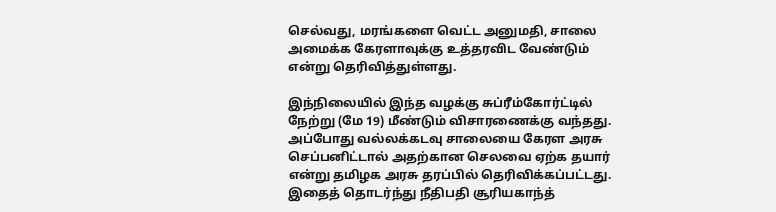செல்வது, மரங்களை வெட்ட அனுமதி, சாலை அமைக்க கேரளாவுக்கு உத்தரவிட வேண்டும் என்று தெரிவித்துள்ளது.

இந்நிலையில் இந்த வழக்கு சுப்ரீம்கோர்ட்டில் நேற்று (மே 19) மீண்டும் விசாரணைக்கு வந்தது. அப்போது வல்லக்கடவு சாலையை கேரள அரசு செப்பனிட்டால் அதற்கான செலவை ஏற்க தயார் என்று தமிழக அரசு தரப்பில் தெரிவிக்கப்பட்டது. இதைத் தொடர்ந்து நீதிபதி சூரியகாந்த்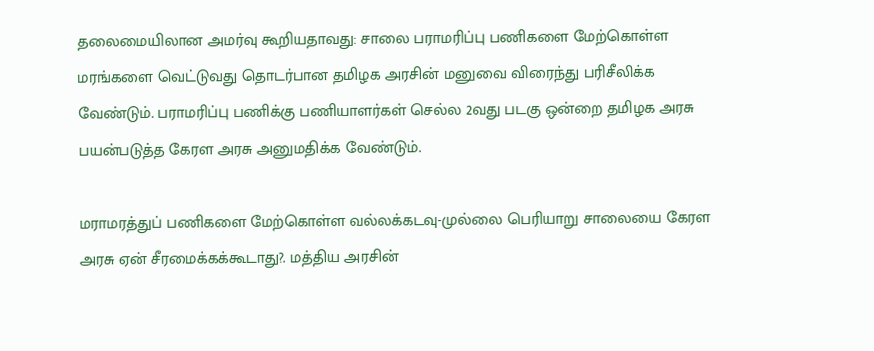தலைமையிலான அமர்வு கூறியதாவது: சாலை பராமரிப்பு பணிகளை மேற்கொள்ள மரங்களை வெட்டுவது தொடர்பான தமிழக அரசின் மனுவை விரைந்து பரிசீலிக்க வேண்டும். பராமரிப்பு பணிக்கு பணியாளர்கள் செல்ல 2வது படகு ஒன்றை தமிழக அரசு பயன்படுத்த கேரள அரசு அனுமதிக்க வேண்டும்.

மராமரத்துப் பணிகளை மேற்கொள்ள வல்லக்கடவு-முல்லை பெரியாறு சாலையை கேரள அரசு ஏன் சீரமைக்கக்கூடாது?. மத்திய அரசின்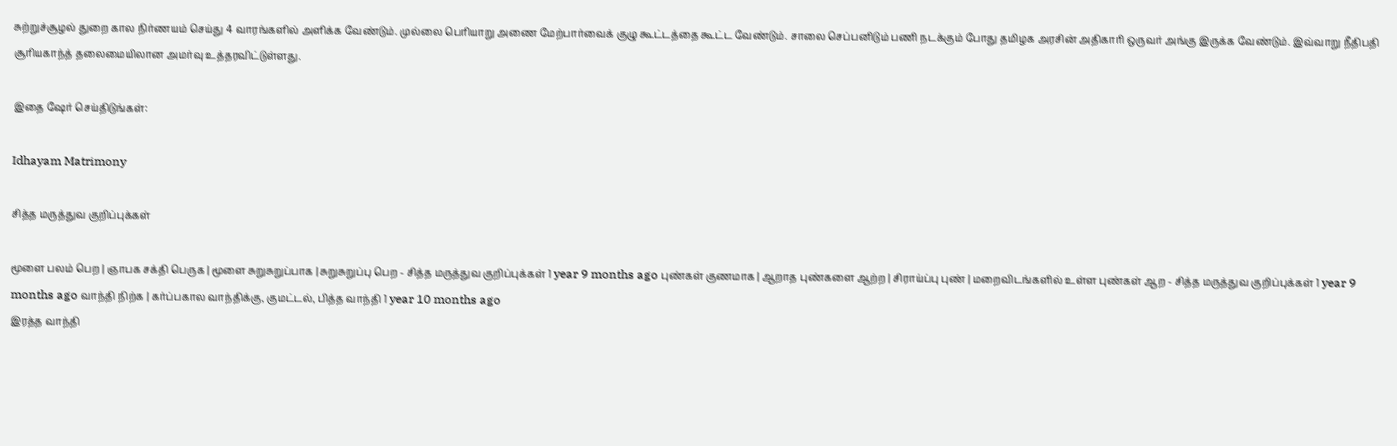சுற்றுச்சூழல் துறை கால நிர்ணயம் செய்து 4 வாரங்களில் அளிக்க வேண்டும். முல்லை பெரியாறு அணை மேற்பார்வைக் குழு கூட்டத்தை கூட்ட வேண்டும். சாலை செப்பனிடும் பணி நடக்கும் போது தமிழக அரசின் அதிகாரி ஒருவர் அங்கு இருக்க வேண்டும். இவ்வாறு நீதிபதி சூரியகாந்த் தலைமையிலான அமர்வு உத்தரவிட்டுள்ளது.

இதை ஷேர் செய்திடுங்கள்:

Idhayam Matrimony

சித்த மருத்துவ குறிப்புக்கள்

மூளை பலம் பெற | ஞாபக சக்தி பெருக | மூளை சுறுசுறுப்பாக | சுறுசுறுப்பு பெற - சித்த மருத்துவ குறிப்புக்கள் 1 year 9 months ago புண்கள் குணமாக | ஆறாத புண்களை ஆற்ற | சிராய்ப்பு புண் | மறைவிடங்களில் உள்ள புண்கள் ஆற - சித்த மருத்துவ குறிப்புக்கள் 1 year 9 months ago வாந்தி நிற்க | கர்ப்பகால வாந்திக்கு, குமட்டல், பித்த வாந்தி 1 year 10 months ago
இரத்த வாந்தி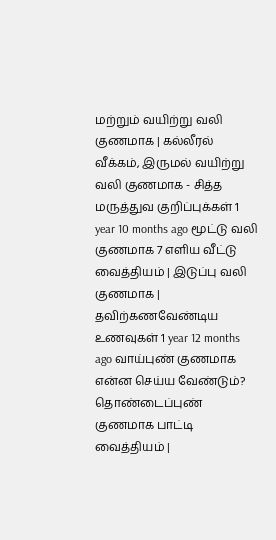மற்றும் வயிற்று வலி குணமாக | கல்லீரல் வீக்கம், இருமல் வயிற்று வலி குணமாக - சித்த மருத்துவ குறிப்புக்கள் 1 year 10 months ago மூட்டு வலி குணமாக 7 எளிய வீட்டு வைத்தியம் | இடுப்பு வலி குணமாக | தவிற்கணவேண்டிய உணவுகள் 1 year 12 months ago வாய்புண் குணமாக என்ன செய்ய வேண்டும்? தொண்டைப்புண் குணமாக பாட்டி வைத்தியம் |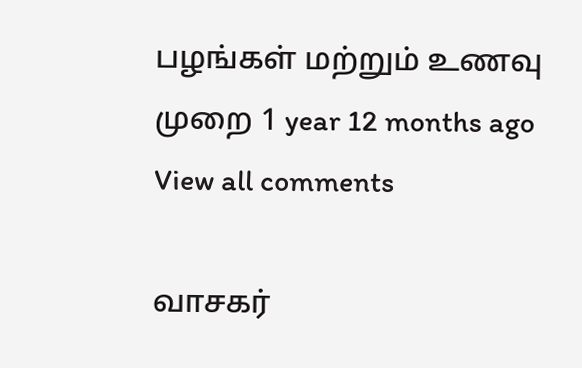பழங்கள் மற்றும் உணவு முறை 1 year 12 months ago
View all comments

வாசகர்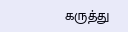கருத்து